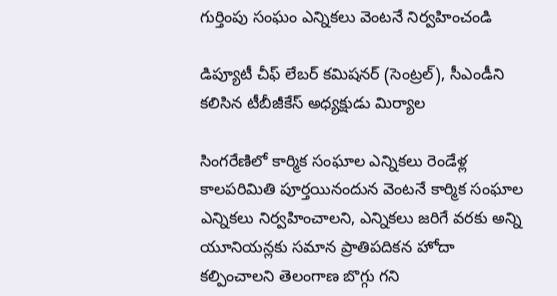గుర్తింపు సంఘం ఎన్నిక‌లు వెంట‌నే నిర్వ‌హించండి

డిప్యూటీ చీఫ్ లేబర్ కమిషనర్ (సెంట్రల్), సీఎండీని కలిసిన టీబీజీకేస్ అధ్య‌క్షుడు మిర్యాల

సింగరేణిలో కార్మిక సంఘాల ఎన్నికలు రెండేళ్ల కాలపరిమితి పూర్తయినందున వెంట‌నే కార్మిక సంఘాల ఎన్నికలు నిర్వహించాలని, ఎన్నికలు జరిగే వరకు అన్ని యూనియన్లకు సమాన ప్రాతిపదికన హోదా కల్పించాలని తెలంగాణ బొగ్గు గ‌ని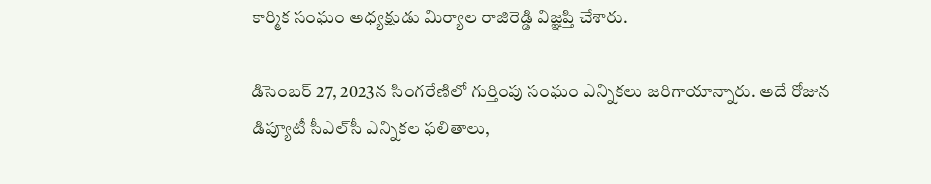కార్మిక సంఘం అధ్య‌క్షుడు మిర్యాల రాజిరెడ్డి విజ్ఞప్తి చేశారు.

డిసెంబ‌ర్ 27, 2023న సింగ‌రేణిలో గుర్తింపు సంఘం ఎన్నిక‌లు జ‌రిగాయాన్నారు. అదే రోజున డిప్యూటీ సీఎల్‌సీ ఎన్నికల ఫలితాలు,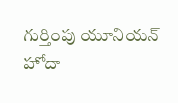గుర్తింపు యూనియన్ హోదా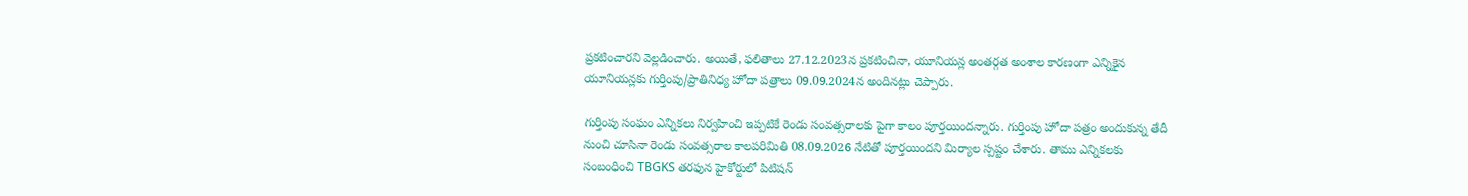ప్రకటించారని వెల్ల‌డించారు. అయితే, ఫలితాలు 27.12.2023న ప్రకటించినా, యూనియన్ల అంతర్గత అంశాల కారణంగా ఎన్నికైన యూనియన్లకు గుర్తింపు/ప్రాతినిధ్య హోదా పత్రాలు 09.09.2024న అందిన‌ట్లు చెప్పారు.

గుర్తింపు సంఘం ఎన్నికలు నిర్వహించి ఇప్పటికే రెండు సంవత్సరాలకు పైగా కాలం పూర్తయింద‌న్నారు. గుర్తింపు హోదా పత్రం అందుకున్న తేదీ నుంచి చూసినా రెండు సంవత్సరాల కాలపరిమితి 08.09.2026 నేటితో పూర్తయిందని మిర్యాల స్ప‌ష్టం చేశారు. తాము ఎన్నికలకు సంబంధించి TBGKS త‌ర‌ఫున‌ హైకోర్టులో పిటిష‌న్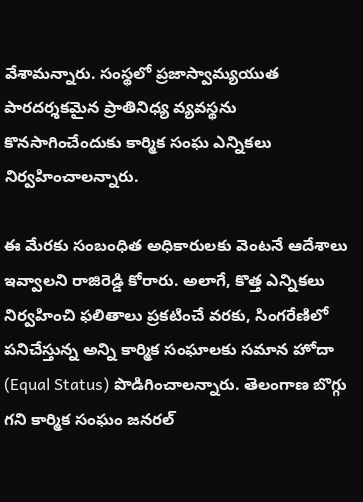వేశామ‌న్నారు. సంస్థలో ప్రజాస్వామ్యయుత పారదర్శకమైన ప్రాతినిధ్య వ్యవస్థను కొనసాగించేందుకు కార్మిక సంఘ ఎన్నిక‌లు నిర్వ‌హించాల‌న్నారు.

ఈ మేర‌కు సంబంధిత అధికారులకు వెంట‌నే ఆదేశాలు ఇవ్వాల‌ని రాజిరెడ్డి కోరారు. అలాగే, కొత్త ఎన్నికలు నిర్వహించి ఫలితాలు ప్రకటించే వరకు, సింగరేణిలో పనిచేస్తున్న అన్ని కార్మిక సంఘాలకు సమాన హోదా (Equal Status) పొడిగించాలన్నారు. తెలంగాణ బొగ్గు గ‌ని కార్మిక సంఘం జ‌న‌ర‌ల్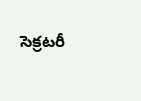సెక్ర‌ట‌రీ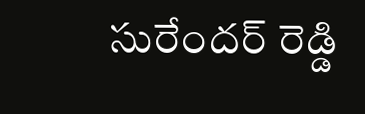సురేంద‌ర్ రెడ్డి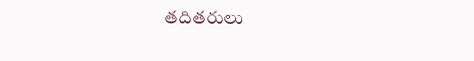త‌దిత‌రులు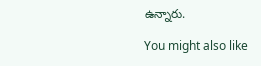ఉన్నారు.

You might also like